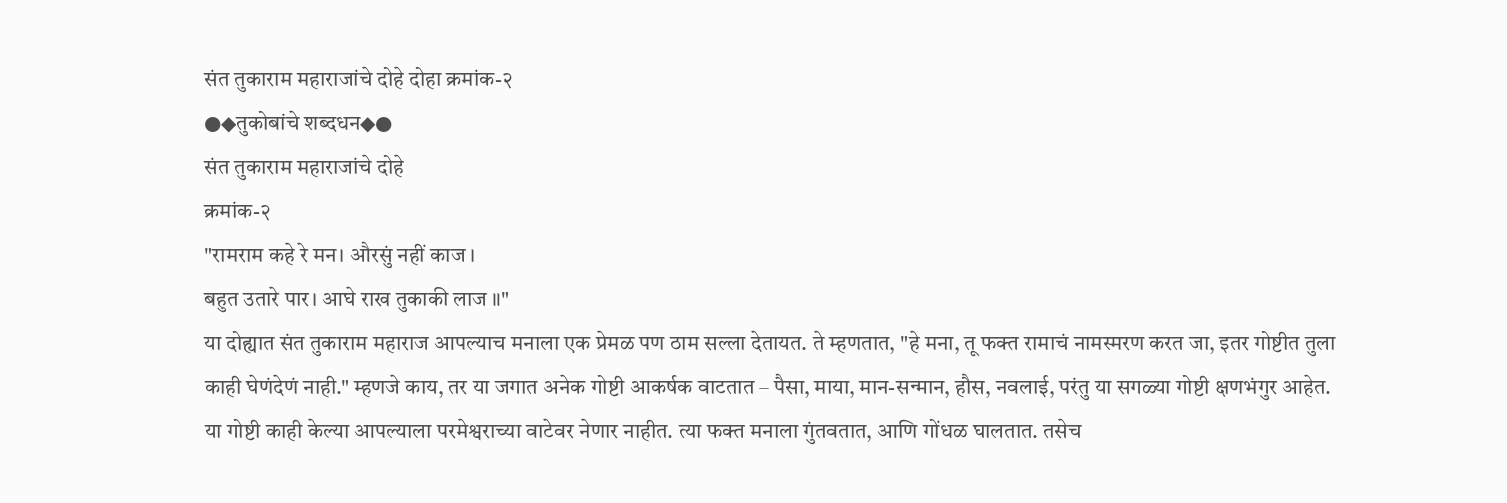संत तुकाराम महाराजांचे दोहे दोहा क्रमांक-२
●◆तुकोबांचे शब्दधन◆●
संत तुकाराम महाराजांचे दोहे
क्रमांक-२
"रामराम कहे रे मन। औरसुं नहीं काज ।
बहुत उतारे पार। आघे राख तुकाकी लाज ॥"
या दोह्यात संत तुकाराम महाराज आपल्याच मनाला एक प्रेमळ पण ठाम सल्ला देतायत. ते म्हणतात, "हे मना, तू फक्त रामाचं नामस्मरण करत जा, इतर गोष्टीत तुला काही घेणंदेणं नाही." म्हणजे काय, तर या जगात अनेक गोष्टी आकर्षक वाटतात – पैसा, माया, मान-सन्मान, हौस, नवलाई, परंतु या सगळ्या गोष्टी क्षणभंगुर आहेत. या गोष्टी काही केल्या आपल्याला परमेश्वराच्या वाटेवर नेणार नाहीत. त्या फक्त मनाला गुंतवतात, आणि गोंधळ घालतात. तसेच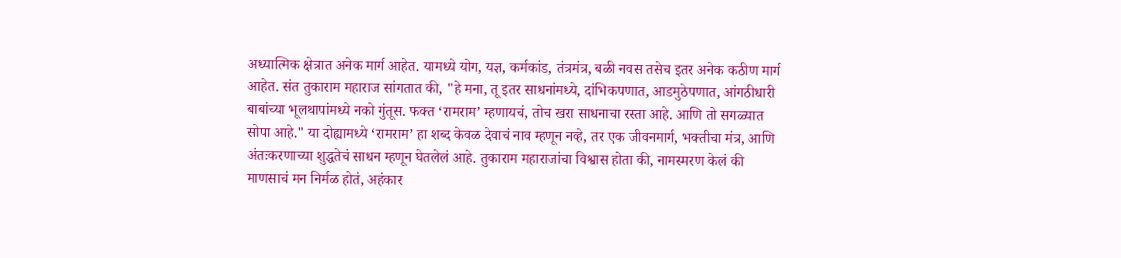अध्यात्मिक क्षेत्रात अनेक मार्ग आहेत. यामध्ये योग, यज्ञ, कर्मकांड, तंत्रमंत्र, बळी नवस तसेच इतर अनेक कठीण मार्ग आहेत. संत तुकाराम महाराज सांगतात की, "हे मना, तू इतर साधनांमध्ये, दांभिकपणात, आडमुठेपणात, आंगठीधारी बाबांच्या भूलथापांमध्ये नको गुंतूस. फक्त ‘रामराम’ म्हणायचं, तोच खरा साधनाचा रस्ता आहे. आणि तो सगळ्यात सोपा आहे." या दोह्यामध्ये ‘रामराम’ हा शब्द केवळ देवाचं नाव म्हणून नव्हे, तर एक जीवनमार्ग, भक्तीचा मंत्र, आणि अंतःकरणाच्या शुद्धतेचं साधन म्हणून घेतलेलं आहे. तुकाराम महाराजांचा विश्वास होता की, नामस्मरण केलं की माणसाचं मन निर्मळ होतं, अहंकार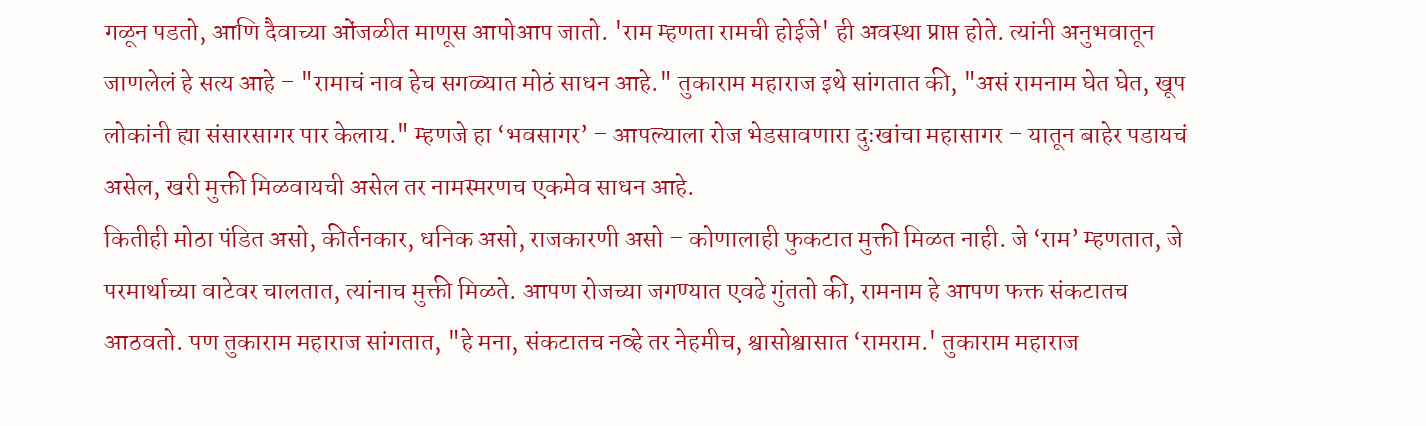गळून पडतो, आणि दैवाच्या ओंजळीत माणूस आपोआप जातो. 'राम म्हणता रामची होईजे' ही अवस्था प्राप्त होते. त्यांनी अनुभवातून जाणलेलं हे सत्य आहे – "रामाचं नाव हेच सगळ्यात मोठं साधन आहे." तुकाराम महाराज इथे सांगतात की, "असं रामनाम घेत घेत, खूप लोकांनी ह्या संसारसागर पार केलाय." म्हणजे हा ‘भवसागर’ – आपल्याला रोज भेडसावणारा दुःखांचा महासागर – यातून बाहेर पडायचं असेल, खरी मुक्ती मिळवायची असेल तर नामस्मरणच एकमेव साधन आहे.
कितीही मोठा पंडित असो, कीर्तनकार, धनिक असो, राजकारणी असो – कोणालाही फुकटात मुक्ती मिळत नाही. जे ‘राम’ म्हणतात, जे परमार्थाच्या वाटेवर चालतात, त्यांनाच मुक्ती मिळते. आपण रोजच्या जगण्यात एवढे गुंततो की, रामनाम हे आपण फक्त संकटातच आठवतो. पण तुकाराम महाराज सांगतात, "हे मना, संकटातच नव्हे तर नेहमीच, श्वासोश्वासात ‘रामराम.' तुकाराम महाराज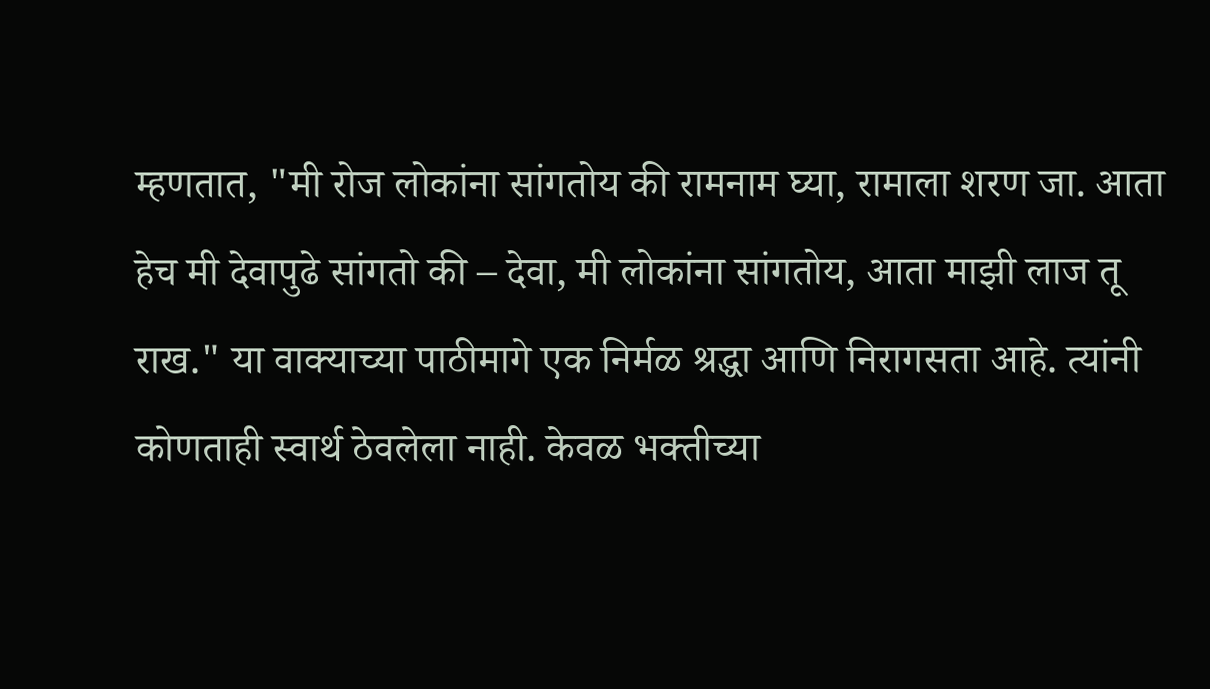म्हणतात, "मी रोज लोकांना सांगतोय की रामनाम घ्या, रामाला शरण जा. आता हेच मी देवापुढे सांगतो की – देवा, मी लोकांना सांगतोय, आता माझी लाज तू राख." या वाक्याच्या पाठीमागे एक निर्मळ श्रद्धा आणि निरागसता आहे. त्यांनी कोणताही स्वार्थ ठेवलेला नाही. केवळ भक्तीच्या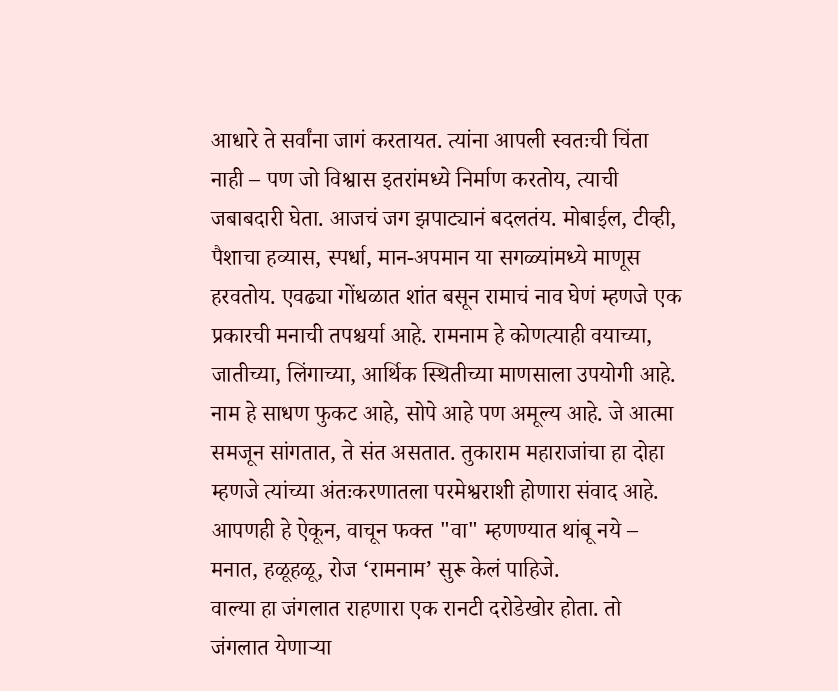आधारे ते सर्वांना जागं करतायत. त्यांना आपली स्वतःची चिंता नाही – पण जो विश्वास इतरांमध्ये निर्माण करतोय, त्याची जबाबदारी घेता. आजचं जग झपाट्यानं बदलतंय. मोबाईल, टीव्ही, पैशाचा हव्यास, स्पर्धा, मान-अपमान या सगळ्यांमध्ये माणूस हरवतोय. एवढ्या गोंधळात शांत बसून रामाचं नाव घेणं म्हणजे एक प्रकारची मनाची तपश्चर्या आहे. रामनाम हे कोणत्याही वयाच्या, जातीच्या, लिंगाच्या, आर्थिक स्थितीच्या माणसाला उपयोगी आहे. नाम हे साधण फुकट आहे, सोपे आहे पण अमूल्य आहे. जे आत्मा समजून सांगतात, ते संत असतात. तुकाराम महाराजांचा हा दोहा म्हणजे त्यांच्या अंतःकरणातला परमेश्वराशी होणारा संवाद आहे. आपणही हे ऐकून, वाचून फक्त "वा" म्हणण्यात थांबू नये – मनात, हळूहळू, रोज ‘रामनाम’ सुरू केलं पाहिजे.
वाल्या हा जंगलात राहणारा एक रानटी दरोडेखोर होता. तो जंगलात येणाऱ्या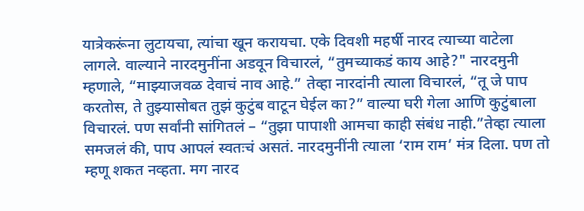यात्रेकरूंना लुटायचा, त्यांचा खून करायचा. एके दिवशी महर्षी नारद त्याच्या वाटेला लागले. वाल्याने नारदमुनींना अडवून विचारलं, “तुमच्याकडं काय आहे?" नारदमुनी म्हणाले, “माझ्याजवळ देवाचं नाव आहे.” तेव्हा नारदांनी त्याला विचारलं, “तू जे पाप करतोस, ते तुझ्यासोबत तुझं कुटुंब वाटून घेईल का?” वाल्या घरी गेला आणि कुटुंबाला विचारलं. पण सर्वांनी सांगितलं – “तुझा पापाशी आमचा काही संबंध नाही.”तेव्हा त्याला समजलं की, पाप आपलं स्वतःचं असतं. नारदमुनींनी त्याला ‘राम राम’ मंत्र दिला. पण तो म्हणू शकत नव्हता. मग नारद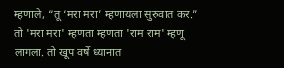म्हणाले, “तू ‘मरा मरा’ म्हणायला सुरुवात कर.” तो 'मरा मरा' म्हणता म्हणता 'राम राम' म्हणू लागला. तो खूप वर्षे ध्यानात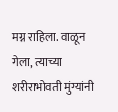मग्न राहिला. वाळून गेला, त्याच्या शरीराभोवती मुंग्यांनी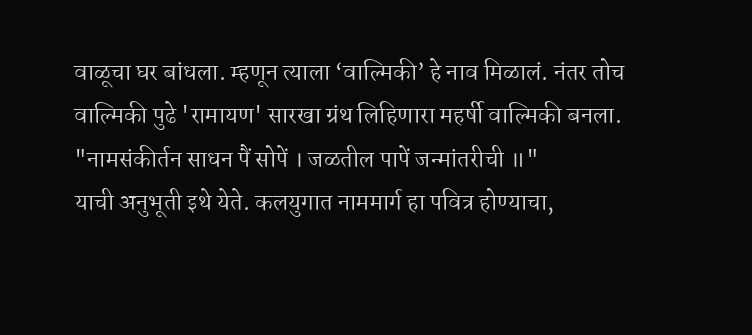वाळूचा घर बांधला. म्हणून त्याला ‘वाल्मिकी’ हे नाव मिळालं. नंतर तोच वाल्मिकी पुढे 'रामायण' सारखा ग्रंथ लिहिणारा महर्षी वाल्मिकी बनला.
"नामसंकीर्तन साधन पैं सोपें । जळतील पापें जन्मांतरीची ॥"
याची अनुभूती इथे येते. कलयुगात नाममार्ग हा पवित्र होण्याचा,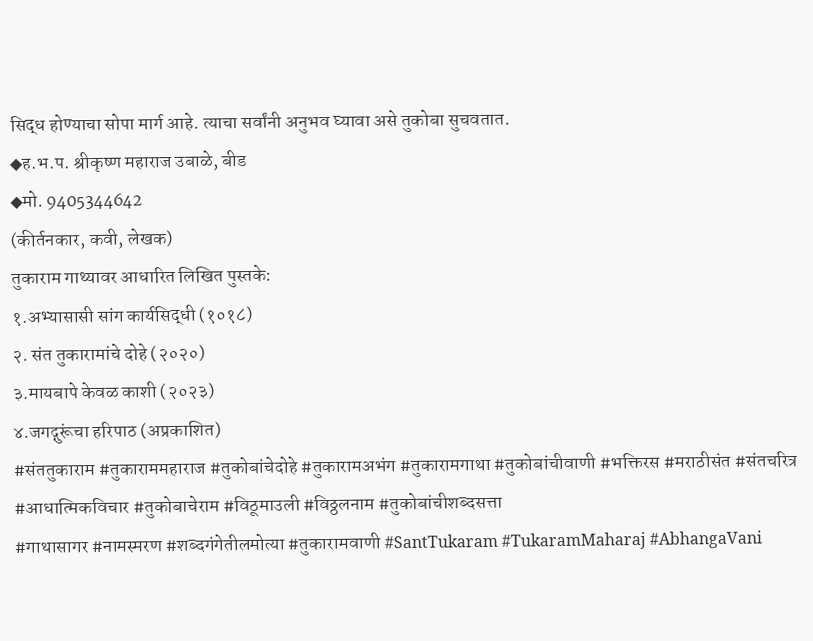सिद्ध होण्याचा सोपा मार्ग आहे. त्याचा सर्वांनी अनुभव घ्यावा असे तुकोबा सुचवतात.
◆ह.भ.प. श्रीकृष्ण महाराज उबाळे, बीड
◆मो. 9405344642
(कीर्तनकार, कवी, लेखक)
तुकाराम गाथ्यावर आधारित लिखित पुस्तके:
१.अभ्यासासी सांग कार्यसिद्धी (१०१८)
२. संत तुकारामांचे दोहे (२०२०)
३.मायबापे केवळ काशी (२०२३)
४.जगद्गुरूंचा हरिपाठ (अप्रकाशित)
#संततुकाराम #तुकाराममहाराज #तुकोबांचेदोहे #तुकारामअभंग #तुकारामगाथा #तुकोबांचीवाणी #भक्तिरस #मराठीसंत #संतचरित्र #आधात्मिकविचार #तुकोबाचेराम #विठूमाउली #विठ्ठलनाम #तुकोबांचीशब्दसत्ता
#गाथासागर #नामस्मरण #शब्दगंगेतीलमोत्या #तुकारामवाणी #SantTukaram #TukaramMaharaj #AbhangaVani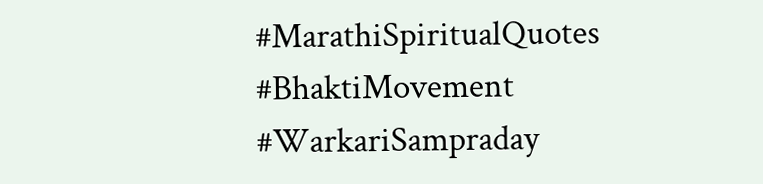#MarathiSpiritualQuotes #BhaktiMovement #WarkariSampraday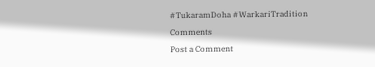#TukaramDoha #WarkariTradition
Comments
Post a Comment